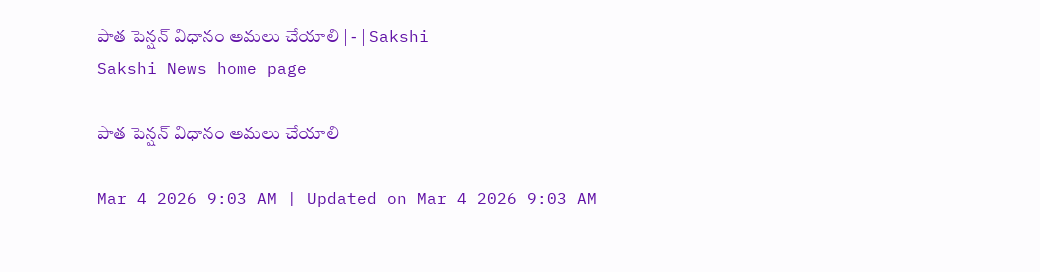పాత పెన్షన్‌ విధానం అమలు చేయాలి | - | Sakshi
Sakshi News home page

పాత పెన్షన్‌ విధానం అమలు చేయాలి

Mar 4 2026 9:03 AM | Updated on Mar 4 2026 9:03 AM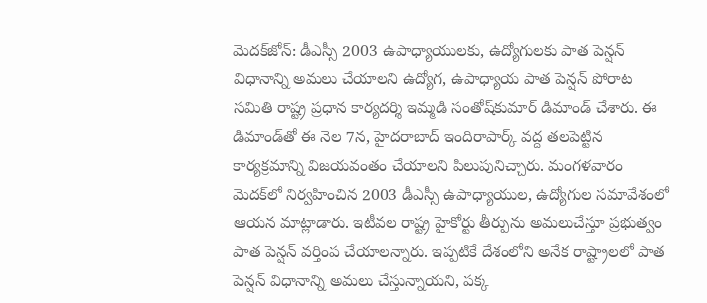మెదక్‌జోన్‌: డీఎస్సీ 2003 ఉపాధ్యాయులకు, ఉద్యోగులకు పాత పెన్షన్‌ విధానాన్ని అమలు చేయాలని ఉద్యోగ, ఉపాధ్యాయ పాత పెన్షన్‌ పోరాట సమితి రాష్ట్ర ప్రధాన కార్యదర్శి ఇమ్మడి సంతోష్‌కుమార్‌ డిమాండ్‌ చేశారు. ఈ డిమాండ్‌తో ఈ నెల 7న, హైదరాబాద్‌ ఇందిరాపార్క్‌ వద్ద తలపెట్టిన కార్యక్రమాన్ని విజయవంతం చేయాలని పిలుపునిచ్చారు. మంగళవారం మెదక్‌లో నిర్వహించిన 2003 డీఎస్సీ ఉపాధ్యాయుల, ఉద్యోగుల సమావేశంలో ఆయన మాట్లాడారు. ఇటీవల రాష్ట్ర హైకోర్టు తీర్పును అమలుచేస్తూ ప్రభుత్వం పాత పెన్షన్‌ వర్తింప చేయాలన్నారు. ఇప్పటికే దేశంలోని అనేక రాష్ట్రాలలో పాత పెన్షన్‌ విధానాన్ని అమలు చేస్తున్నాయని, పక్క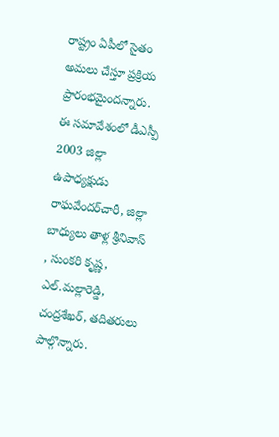రాష్ట్రం ఏపీలో సైతం అమలు చేస్తూ ప్రక్రియ ప్రారంభమైందన్నారు. ఈ సమావేశంలో డీఎస్పీ 2003 జిల్లా ఉపాధ్యక్షుడు రాఘవేందర్‌చారీ, జిల్లా బాధ్యులు తాళ్ల శ్రీనివాస్‌ , సుంకరి కృష్ణ, ఎల్‌.మల్లారెడ్డి, చంద్రశేఖర్‌, తదితరులు పాల్గొన్నారు.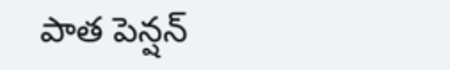పాత పెన్షన్‌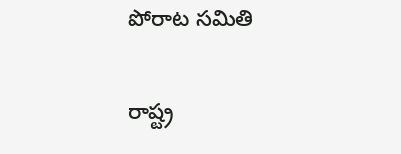పోరాట సమితి

రాష్ట్ర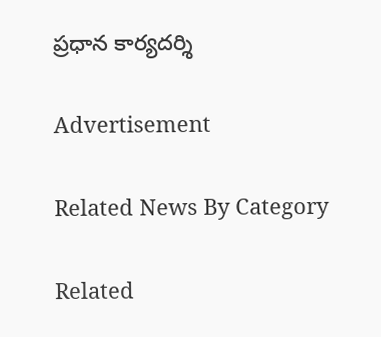ప్రధాన కార్యదర్శి

Advertisement

Related News By Category

Related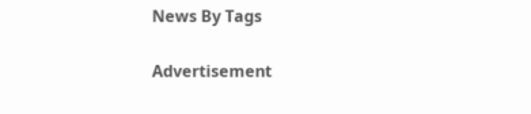News By Tags

Advertisement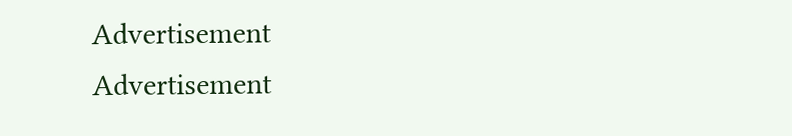Advertisement
Advertisement